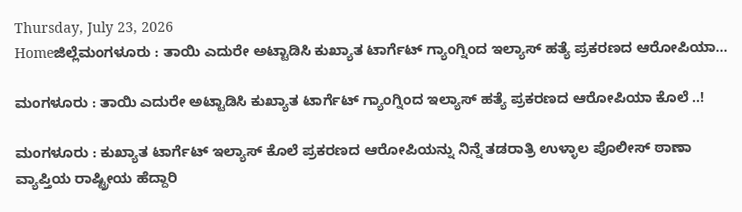Thursday, July 23, 2026
Homeಜಿಲ್ಲೆಮಂಗಳೂರು : ತಾಯಿ ಎದುರೇ ಅಟ್ಟಾಡಿಸಿ ಕುಖ್ಯಾತ ಟಾರ್ಗೆಟ್ ಗ್ಯಾಂಗ್ನಿಂದ ಇಲ್ಯಾಸ್ ಹತ್ಯೆ ಪ್ರಕರಣದ ಆರೋಪಿಯಾ...

ಮಂಗಳೂರು : ತಾಯಿ ಎದುರೇ ಅಟ್ಟಾಡಿಸಿ ಕುಖ್ಯಾತ ಟಾರ್ಗೆಟ್ ಗ್ಯಾಂಗ್ನಿಂದ ಇಲ್ಯಾಸ್ ಹತ್ಯೆ ಪ್ರಕರಣದ ಆರೋಪಿಯಾ ಕೊಲೆ ..!

ಮಂಗಳೂರು : ಕುಖ್ಯಾತ ಟಾರ್ಗೆಟ್ ಇಲ್ಯಾಸ್ ಕೊಲೆ ಪ್ರಕರಣದ ಆರೋಪಿಯನ್ನು ನಿನ್ನೆ ತಡರಾತ್ರಿ ಉಳ್ಳಾಲ ಪೊಲೀಸ್ ಠಾಣಾ ವ್ಯಾಪ್ತಿಯ ರಾಷ್ಟ್ರೀಯ ಹೆದ್ದಾರಿ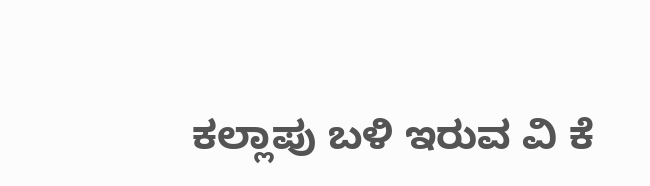ಕಲ್ಲಾಪು ಬಳಿ ಇರುವ ವಿ ಕೆ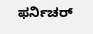ಫರ್ನಿಚರ್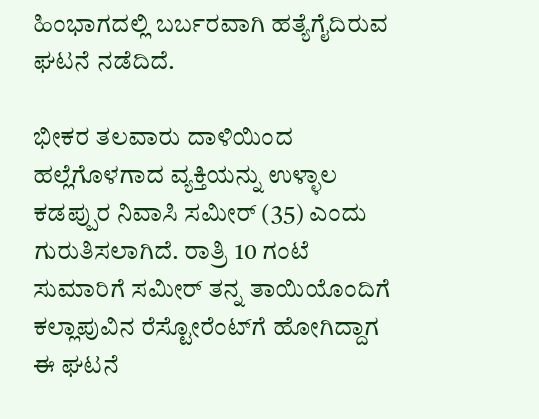ಹಿಂಭಾಗದಲ್ಲಿ ಬರ್ಬರವಾಗಿ ಹತ್ಯೆಗೈದಿರುವ ಘಟನೆ ನಡೆದಿದೆ.

ಭೀಕರ ತಲವಾರು ದಾಳಿಯಿಂದ ಹಲ್ಲೆಗೊಳಗಾದ ವ್ಯಕ್ತಿಯನ್ನು ಉಳ್ಳಾಲ ಕಡಪ್ಪುರ ನಿವಾಸಿ ಸಮೀರ್ (35) ಎಂದು ಗುರುತಿಸಲಾಗಿದೆ. ರಾತ್ರಿ 10 ಗಂಟೆ ಸುಮಾರಿಗೆ ಸಮೀರ್ ತನ್ನ ತಾಯಿಯೊಂದಿಗೆ ಕಲ್ಲಾಪುವಿನ ರೆಸ್ಟೋರೆಂಟ್‌ಗೆ ಹೋಗಿದ್ದಾಗ ಈ ಘಟನೆ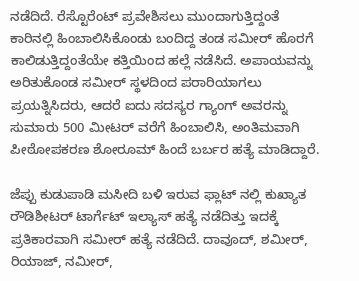ನಡೆದಿದೆ. ರೆಸ್ಟೊರೆಂಟ್‌ ಪ್ರವೇಶಿಸಲು ಮುಂದಾಗುತ್ತಿದ್ದಂತೆ ಕಾರಿನಲ್ಲಿ ಹಿಂಬಾಲಿಸಿಕೊಂಡು ಬಂದಿದ್ದ ತಂಡ ಸಮೀರ್‌ ಹೊರಗೆ ಕಾಲಿಡುತ್ತಿದ್ದಂತೆಯೇ ಕತ್ತಿಯಿಂದ ಹಲ್ಲೆ ನಡೆಸಿದೆ. ಅಪಾಯವನ್ನು ಅರಿತುಕೊಂಡ ಸಮೀರ್ ಸ್ಥಳದಿಂದ ಪರಾರಿಯಾಗಲು ಪ್ರಯತ್ನಿಸಿದರು, ಆದರೆ ಐದು ಸದಸ್ಯರ ಗ್ಯಾಂಗ್ ಅವರನ್ನು ಸುಮಾರು 500 ಮೀಟರ್ ವರೆಗೆ ಹಿಂಬಾಲಿಸಿ, ಅಂತಿಮವಾಗಿ ಪೀಠೋಪಕರಣ ಶೋರೂಮ್ ಹಿಂದೆ ಬರ್ಬರ ಹತ್ಯೆ ಮಾಡಿದ್ದಾರೆ.

ಜೆಪ್ಪು ಕುಡುಪಾಡಿ ಮಸೀದಿ ಬಳಿ ಇರುವ ಫ್ಲಾಟ್ ನಲ್ಲಿ ಕುಖ್ಯಾತ ರೌಡಿಶೀಟರ್ ಟಾರ್ಗೆಟ್ ಇಲ್ಯಾಸ್ ಹತ್ಯೆ ನಡೆದಿತ್ತು ಇದಕ್ಕೆ ಪ್ರತಿಕಾರವಾಗಿ ಸಮೀರ್ ಹತ್ಯೆ ನಡೆದಿದೆ. ದಾವೂದ್, ಶಮೀರ್, ರಿಯಾಜ್, ನಮೀರ್,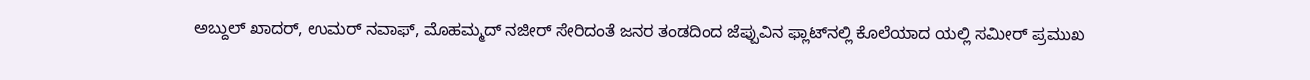ಅಬ್ದುಲ್ ಖಾದರ್, ಉಮರ್ ನವಾಫ್, ಮೊಹಮ್ಮದ್ ನಜೀರ್ ಸೇರಿದಂತೆ ಜನರ ತಂಡದಿಂದ ಜೆಪ್ಪುವಿನ ಫ್ಲಾಟ್‌ನಲ್ಲಿ ಕೊಲೆಯಾದ ಯಲ್ಲಿ ಸಮೀರ್ ಪ್ರಮುಖ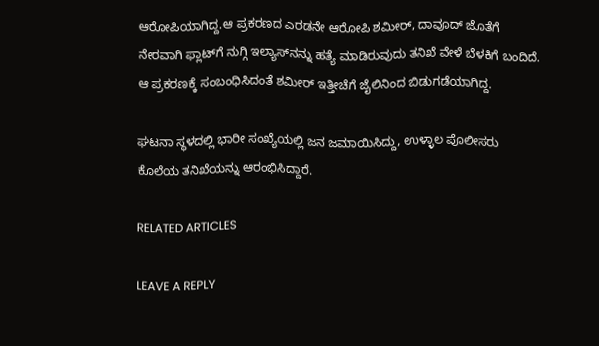ಆರೋಪಿಯಾಗಿದ್ದ.ಆ ಪ್ರಕರಣದ ಎರಡನೇ ಆರೋಪಿ ಶಮೀರ್, ದಾವೂದ್ ಜೊತೆಗೆ ನೇರವಾಗಿ ಫ್ಲಾಟ್‌ಗೆ ನುಗ್ಗಿ ಇಲ್ಯಾಸ್‌ನನ್ನು ಹತ್ಯೆ ಮಾಡಿರುವುದು ತನಿಖೆ ವೇಳೆ ಬೆಳಕಿಗೆ ಬಂದಿದೆ. ಆ ಪ್ರಕರಣಕ್ಕೆ ಸಂಬಂಧಿಸಿದಂತೆ ಶಮೀರ್ ಇತ್ತೀಚೆಗೆ ಜೈಲಿನಿಂದ ಬಿಡುಗಡೆಯಾಗಿದ್ದ.

ಘಟನಾ ಸ್ಥಳದಲ್ಲಿ ಭಾರೀ ಸಂಖ್ಯೆಯಲ್ಲಿ ಜನ ಜಮಾಯಿಸಿದ್ದು, ಉಳ್ಳಾಲ ಪೊಲೀಸರು ಕೊಲೆಯ ತನಿಖೆಯನ್ನು ಆರಂಭಿಸಿದ್ದಾರೆ.

RELATED ARTICLES

LEAVE A REPLY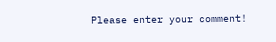Please enter your comment!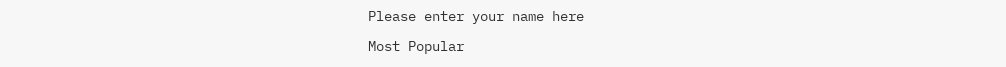Please enter your name here

Most Popular